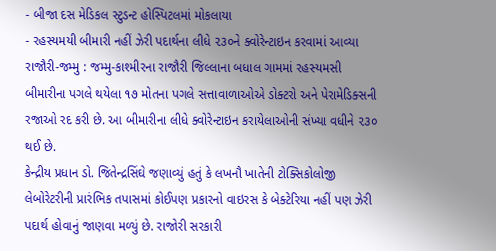- બીજા દસ મેડિકલ સ્ટુડન્ટ હોસ્પિટલમાં મોકલાયા
- રહસ્યમયી બીમારી નહીં ઝેરી પદાર્થના લીધે ૨૩૦ને ક્વોરેન્ટાઇન કરવામાં આવ્યા
રાજૌરી-જમ્મુ : જમ્મુ-કાશ્મીરના રાજૌરી જિલ્લાના બધાલ ગામમાં રહસ્યમસી બીમારીના પગલે થયેલા ૧૭ મોતના પગલે સત્તાવાળાઓએ ડોક્ટરો અને પેરામેડિક્સની રજાઓ રદ કરી છે. આ બીમારીના લીધે ક્વોરેન્ટાઇન કરાયેલાઓની સંખ્યા વધીને ૨૩૦ થઈ છે.
કેન્દ્રીય પ્રધાન ડો. જિતેન્દ્રસિંઘે જણાવ્યું હતું કે લખનૌ ખાતેની ટોક્સિકોલોજી લેબોરેટરીની પ્રારંભિક તપાસમાં કોઈપણ પ્રકારનો વાઇરસ કે બેક્ટેરિયા નહીં પણ ઝેરી પદાર્થ હોવાનું જાણવા મળ્યું છે. રાજોરી સરકારી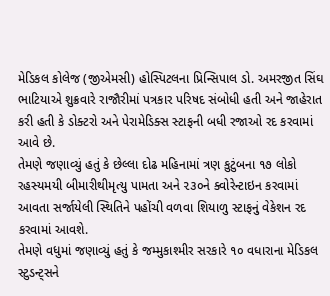મેડિકલ કોલેજ (જીએમસી) હોસ્પિટલના પ્રિન્સિપાલ ડો. અમરજીત સિંઘ ભાટિયાએ શુક્રવારે રાજૌરીમાં પત્રકાર પરિષદ સંબોધી હતી અને જાહેરાત કરી હતી કે ડોક્ટરો અને પેરામેડિક્સ સ્ટાફની બધી રજાઓ રદ કરવામાં આવે છે.
તેમણે જણાવ્યું હતું કે છેલ્લા દોઢ મહિનામાં ત્રણ કુટુંબના ૧૭ લોકો રહસ્યમયી બીમારીથીમૃત્યુ પામતા અને ૨૩૦ને ક્વોરેન્ટાઇન કરવામાં આવતા સર્જાયેલી સ્થિતિને પહોંચી વળવા શિયાળુ સ્ટાફનું વેકેશન રદ કરવામાં આવશે.
તેમણે વધુમાં જણાવ્યું હતું કે જમ્મુકાશ્મીર સરકારે ૧૦ વધારાના મેડિકલ સ્ટુડન્ટ્સને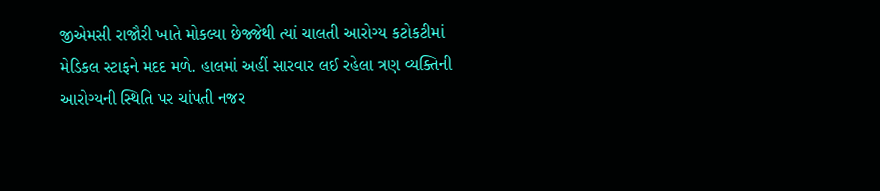જીએમસી રાજૌરી ખાતે મોકલ્યા છેજ્જેથી ત્યાં ચાલતી આરોગ્ય કટોકટીમાં મેડિકલ સ્ટાફને મદદ મળે. હાલમાં અહીં સારવાર લઈ રહેલા ત્રણ વ્યક્તિની આરોગ્યની સ્થિતિ પર ચાંપતી નજર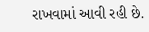રાખવામાં આવી રહી છે.